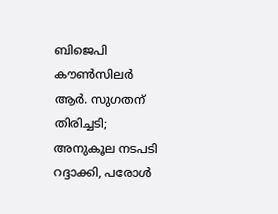ബിജെപി കൗൺസിലർ ആർ. സുഗതന് തിരിച്ചടി; അനുകൂല നടപടി റദ്ദാക്കി, പരോൾ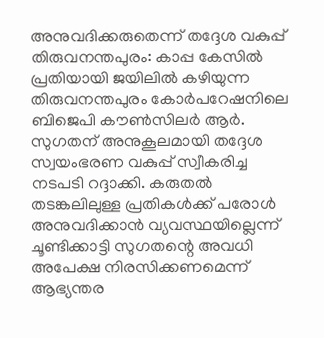അനുവദിക്കരുതെന്ന് തദ്ദേശ വകുപ്പ്
തിരുവനന്തപുരം: കാപ്പ കേസിൽ പ്രതിയായി ജയിലിൽ കഴിയുന്ന തിരുവനന്തപുരം കോർപറേഷനിലെ ബിജെപി കൗൺസിലർ ആർ. സുഗതന് അനുകൂലമായി തദ്ദേശ സ്വയംഭരണ വകുപ്പ് സ്വീകരിച്ച നടപടി റദ്ദാക്കി. കരുതൽ തടങ്കലിലുള്ള പ്രതികൾക്ക് പരോൾ അനുവദിക്കാൻ വ്യവസ്ഥയില്ലെന്ന് ചൂണ്ടിക്കാട്ടി സുഗതന്റെ അവധി അപേക്ഷ നിരസിക്കണമെന്ന് ആഭ്യന്തര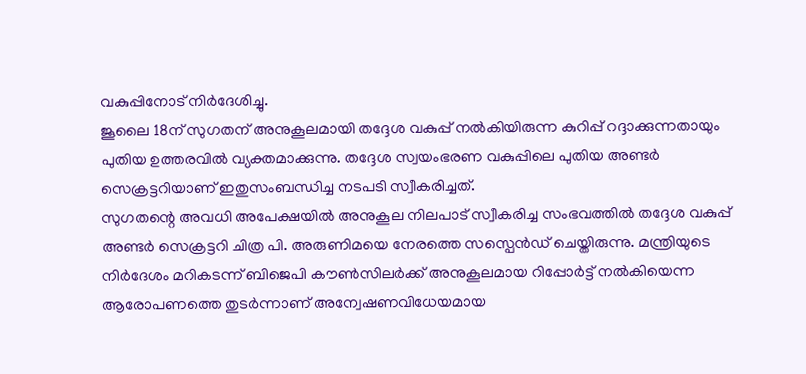വകുപ്പിനോട് നിർദേശിച്ചു.
ജൂലൈ 18ന് സുഗതന് അനുകൂലമായി തദ്ദേശ വകുപ്പ് നൽകിയിരുന്ന കുറിപ്പ് റദ്ദാക്കുന്നതായും പുതിയ ഉത്തരവിൽ വ്യക്തമാക്കുന്നു. തദ്ദേശ സ്വയംഭരണ വകുപ്പിലെ പുതിയ അണ്ടർ സെക്രട്ടറിയാണ് ഇതുസംബന്ധിച്ച നടപടി സ്വീകരിച്ചത്.
സുഗതന്റെ അവധി അപേക്ഷയിൽ അനുകൂല നിലപാട് സ്വീകരിച്ച സംഭവത്തിൽ തദ്ദേശ വകുപ്പ് അണ്ടർ സെക്രട്ടറി ചിത്ര പി. അരുണിമയെ നേരത്തെ സസ്പെൻഡ് ചെയ്തിരുന്നു. മന്ത്രിയുടെ നിർദേശം മറികടന്ന് ബിജെപി കൗൺസിലർക്ക് അനുകൂലമായ റിപ്പോർട്ട് നൽകിയെന്ന ആരോപണത്തെ തുടർന്നാണ് അന്വേഷണവിധേയമായ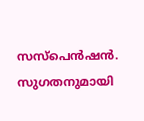സസ്പെൻഷൻ.
സുഗതനുമായി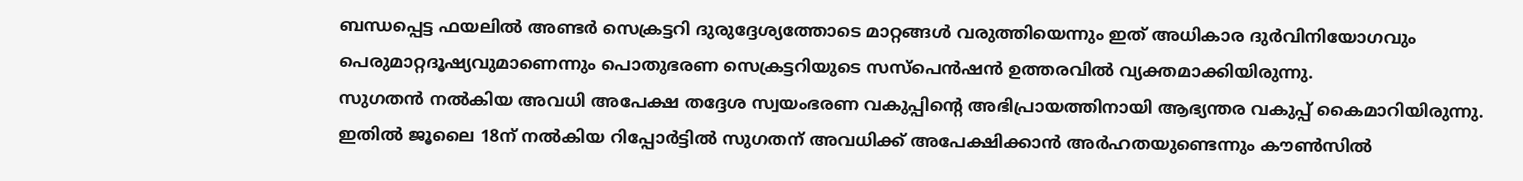ബന്ധപ്പെട്ട ഫയലിൽ അണ്ടർ സെക്രട്ടറി ദുരുദ്ദേശ്യത്തോടെ മാറ്റങ്ങൾ വരുത്തിയെന്നും ഇത് അധികാര ദുർവിനിയോഗവും പെരുമാറ്റദൂഷ്യവുമാണെന്നും പൊതുഭരണ സെക്രട്ടറിയുടെ സസ്പെൻഷൻ ഉത്തരവിൽ വ്യക്തമാക്കിയിരുന്നു.
സുഗതൻ നൽകിയ അവധി അപേക്ഷ തദ്ദേശ സ്വയംഭരണ വകുപ്പിന്റെ അഭിപ്രായത്തിനായി ആഭ്യന്തര വകുപ്പ് കൈമാറിയിരുന്നു. ഇതിൽ ജൂലൈ 18ന് നൽകിയ റിപ്പോർട്ടിൽ സുഗതന് അവധിക്ക് അപേക്ഷിക്കാൻ അർഹതയുണ്ടെന്നും കൗൺസിൽ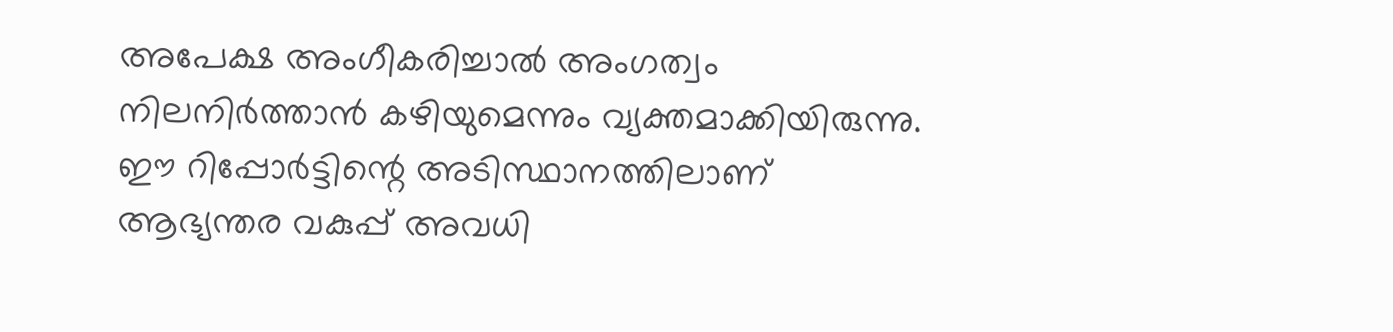അപേക്ഷ അംഗീകരിച്ചാൽ അംഗത്വം നിലനിർത്താൻ കഴിയുമെന്നും വ്യക്തമാക്കിയിരുന്നു.
ഈ റിപ്പോർട്ടിന്റെ അടിസ്ഥാനത്തിലാണ് ആഭ്യന്തര വകുപ്പ് അവധി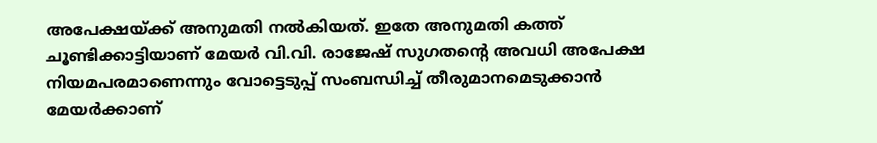അപേക്ഷയ്ക്ക് അനുമതി നൽകിയത്. ഇതേ അനുമതി കത്ത് ചൂണ്ടിക്കാട്ടിയാണ് മേയർ വി.വി. രാജേഷ് സുഗതന്റെ അവധി അപേക്ഷ നിയമപരമാണെന്നും വോട്ടെടുപ്പ് സംബന്ധിച്ച് തീരുമാനമെടുക്കാൻ മേയർക്കാണ്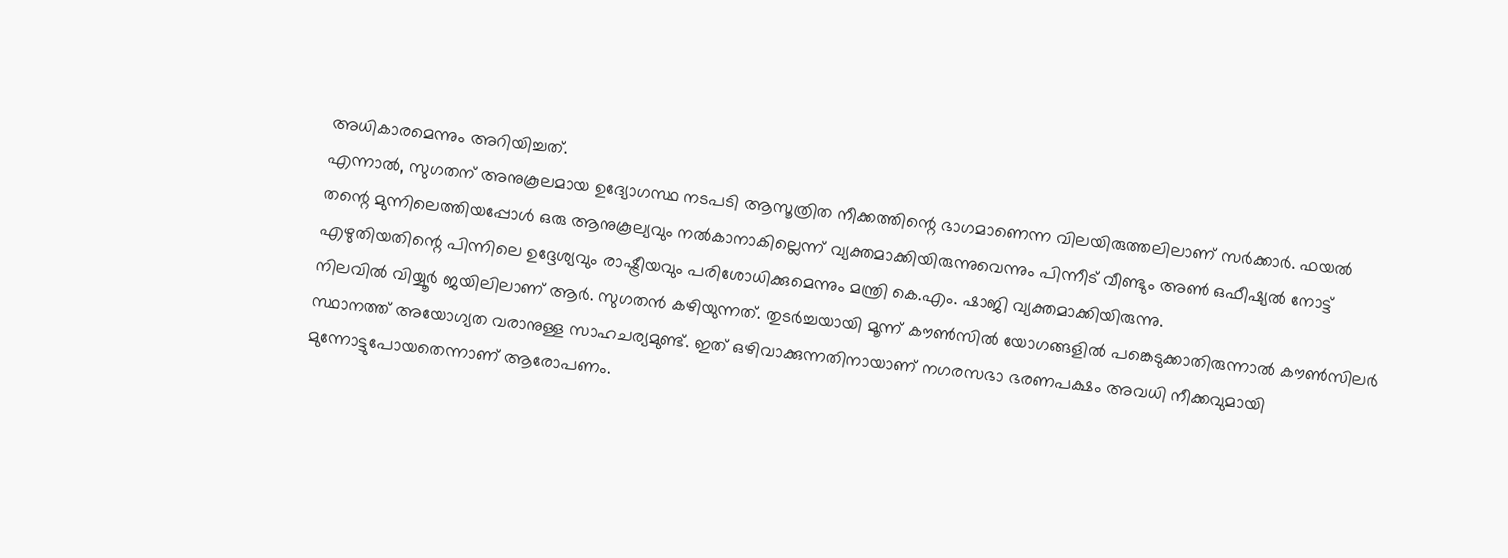അധികാരമെന്നും അറിയിച്ചത്.
എന്നാൽ, സുഗതന് അനുകൂലമായ ഉദ്യോഗസ്ഥ നടപടി ആസൂത്രിത നീക്കത്തിന്റെ ഭാഗമാണെന്ന വിലയിരുത്തലിലാണ് സർക്കാർ. ഫയൽ തന്റെ മുന്നിലെത്തിയപ്പോൾ ഒരു ആനുകൂല്യവും നൽകാനാകില്ലെന്ന് വ്യക്തമാക്കിയിരുന്നുവെന്നും പിന്നീട് വീണ്ടും അൺ ഒഫീഷ്യൽ നോട്ട് എഴുതിയതിന്റെ പിന്നിലെ ഉദ്ദേശ്യവും രാഷ്ട്രീയവും പരിശോധിക്കുമെന്നും മന്ത്രി കെ.എം. ഷാജി വ്യക്തമാക്കിയിരുന്നു.
നിലവിൽ വിയ്യൂർ ജയിലിലാണ് ആർ. സുഗതൻ കഴിയുന്നത്. തുടർച്ചയായി മൂന്ന് കൗൺസിൽ യോഗങ്ങളിൽ പങ്കെടുക്കാതിരുന്നാൽ കൗൺസിലർ സ്ഥാനത്ത് അയോഗ്യത വരാനുള്ള സാഹചര്യമുണ്ട്. ഇത് ഒഴിവാക്കുന്നതിനായാണ് നഗരസഭാ ഭരണപക്ഷം അവധി നീക്കവുമായി മുന്നോട്ടുപോയതെന്നാണ് ആരോപണം.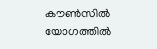കൗൺസിൽ യോഗത്തിൽ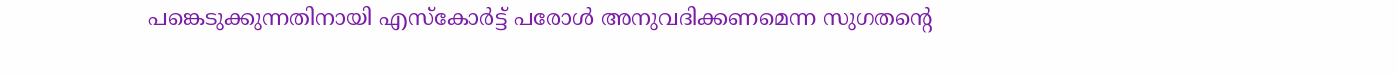പങ്കെടുക്കുന്നതിനായി എസ്കോർട്ട് പരോൾ അനുവദിക്കണമെന്ന സുഗതന്റെ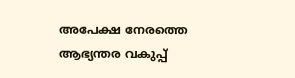അപേക്ഷ നേരത്തെ ആഭ്യന്തര വകുപ്പ്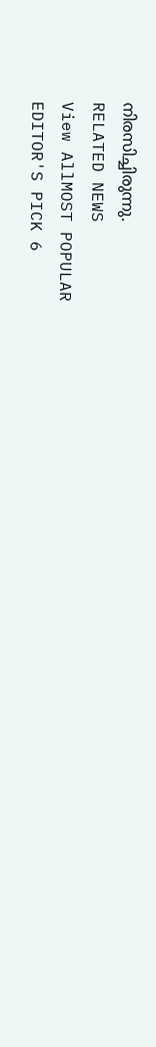നിരസിച്ചിരുന്നു.
RELATED NEWS
View AllMOST POPULAR
EDITOR'S PICK 6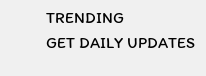TRENDING
GET DAILY UPDATES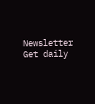Newsletter
Get daily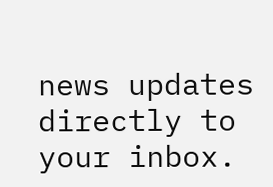news updates directly to your inbox.